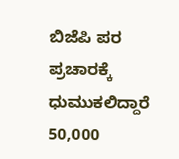ಬಿಜೆಪಿ ಪರ ಪ್ರಚಾರಕ್ಕೆ ಧುಮುಕಲಿದ್ದಾರೆ 50,000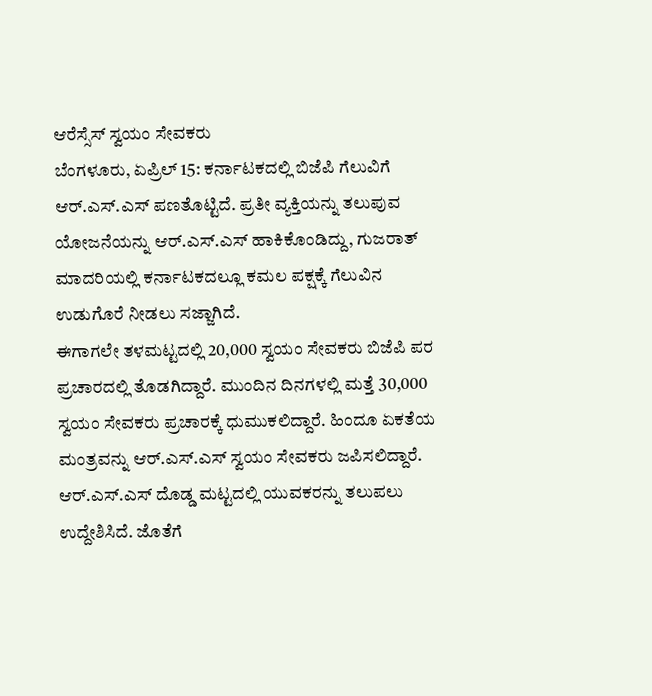ಆರೆಸ್ಸೆಸ್ ಸ್ವಯಂ ಸೇವಕರು
ಬೆಂಗಳೂರು, ಏಪ್ರಿಲ್ 15: ಕರ್ನಾಟಕದಲ್ಲಿ ಬಿಜೆಪಿ ಗೆಲುವಿಗೆ ಆರ್.ಎಸ್.ಎಸ್ ಪಣತೊಟ್ಟಿದೆ. ಪ್ರತೀ ವ್ಯಕ್ತಿಯನ್ನು ತಲುಪುವ ಯೋಜನೆಯನ್ನು ಆರ್.ಎಸ್.ಎಸ್ ಹಾಕಿಕೊಂಡಿದ್ದು, ಗುಜರಾತ್ ಮಾದರಿಯಲ್ಲಿ ಕರ್ನಾಟಕದಲ್ಲೂ ಕಮಲ ಪಕ್ಷಕ್ಕೆ ಗೆಲುವಿನ ಉಡುಗೊರೆ ನೀಡಲು ಸಜ್ಜಾಗಿದೆ.
ಈಗಾಗಲೇ ತಳಮಟ್ಟದಲ್ಲಿ 20,000 ಸ್ವಯಂ ಸೇವಕರು ಬಿಜೆಪಿ ಪರ ಪ್ರಚಾರದಲ್ಲಿ ತೊಡಗಿದ್ದಾರೆ. ಮುಂದಿನ ದಿನಗಳಲ್ಲಿ ಮತ್ತೆ 30,000 ಸ್ವಯಂ ಸೇವಕರು ಪ್ರಚಾರಕ್ಕೆ ಧುಮುಕಲಿದ್ದಾರೆ. ಹಿಂದೂ ಏಕತೆಯ ಮಂತ್ರವನ್ನು ಆರ್.ಎಸ್.ಎಸ್ ಸ್ವಯಂ ಸೇವಕರು ಜಪಿಸಲಿದ್ದಾರೆ.
ಆರ್.ಎಸ್.ಎಸ್ ದೊಡ್ಡ ಮಟ್ಟದಲ್ಲಿ ಯುವಕರನ್ನು ತಲುಪಲು ಉದ್ದೇಶಿಸಿದೆ. ಜೊತೆಗೆ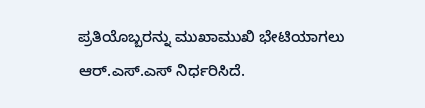ಪ್ರತಿಯೊಬ್ಬರನ್ನು ಮುಖಾಮುಖಿ ಭೇಟಿಯಾಗಲು ಆರ್.ಎಸ್.ಎಸ್ ನಿರ್ಧರಿಸಿದೆ.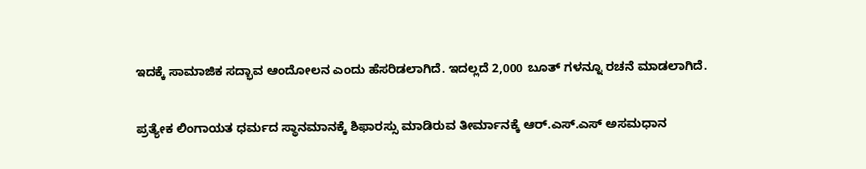ಇದಕ್ಕೆ ಸಾಮಾಜಿಕ ಸದ್ಭಾವ ಆಂದೋಲನ ಎಂದು ಹೆಸರಿಡಲಾಗಿದೆ. ಇದಲ್ಲದೆ 2,000 ಬೂತ್ ಗಳನ್ನೂ ರಚನೆ ಮಾಡಲಾಗಿದೆ.

ಪ್ರತ್ಯೇಕ ಲಿಂಗಾಯತ ಧರ್ಮದ ಸ್ಥಾನಮಾನಕ್ಕೆ ಶಿಫಾರಸ್ಸು ಮಾಡಿರುವ ತೀರ್ಮಾನಕ್ಕೆ ಆರ್.ಎಸ್.ಎಸ್ ಅಸಮಧಾನ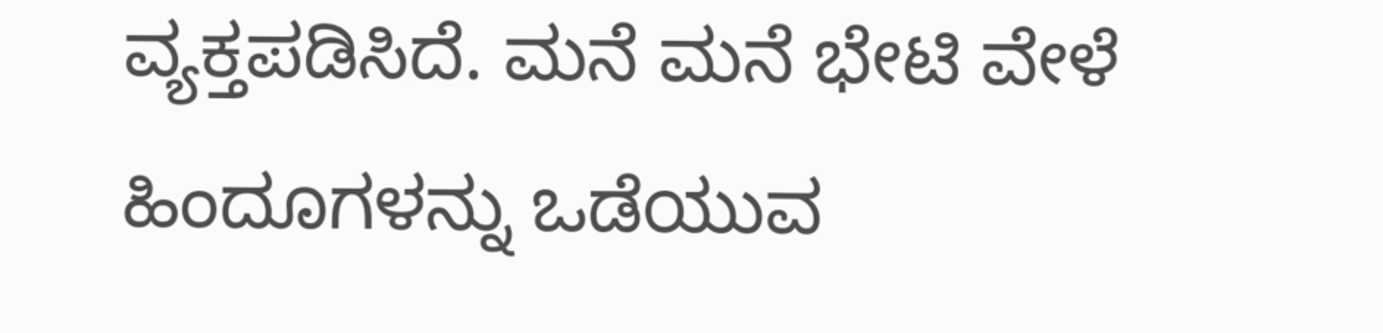ವ್ಯಕ್ತಪಡಿಸಿದೆ. ಮನೆ ಮನೆ ಭೇಟಿ ವೇಳೆ ಹಿಂದೂಗಳನ್ನು ಒಡೆಯುವ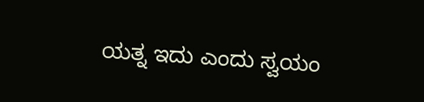ಯತ್ನ ಇದು ಎಂದು ಸ್ವಯಂ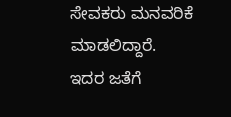ಸೇವಕರು ಮನವರಿಕೆ ಮಾಡಲಿದ್ದಾರೆ. ಇದರ ಜತೆಗೆ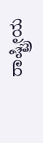ರಾಷ್ಟ್ರೀಯ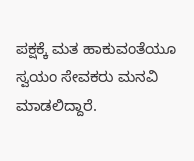ಪಕ್ಷಕ್ಕೆ ಮತ ಹಾಕುವಂತೆಯೂ ಸ್ವಯಂ ಸೇವಕರು ಮನವಿ ಮಾಡಲಿದ್ದಾರೆ.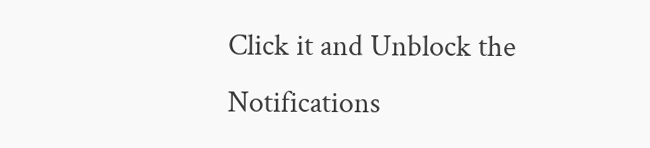Click it and Unblock the Notifications